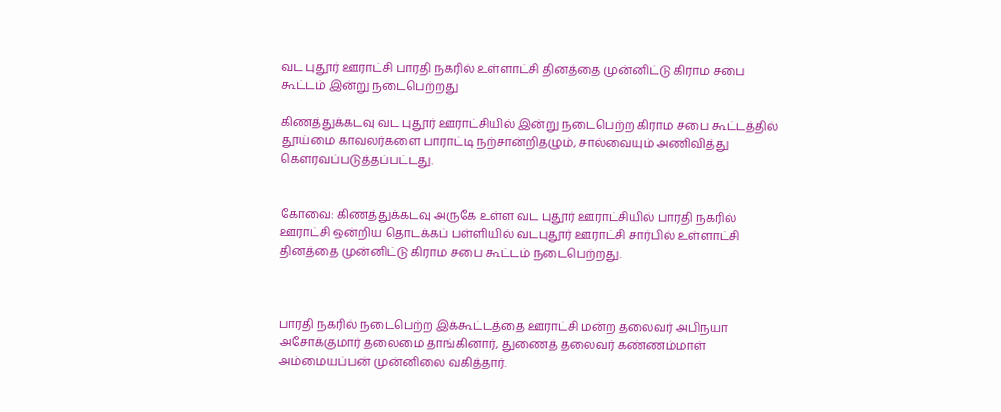வட புதூர் ஊராட்சி பாரதி நகரில் உள்ளாட்சி தினத்தை முன்னிட்டு கிராம சபை கூட்டம் இன்று நடைபெற்றது

கிணத்துக்கடவு வட புதூர் ஊராட்சியில் இன்று நடைபெற்ற கிராம சபை கூட்டத்தில் தூய்மை காவலர்களை பாராட்டி நற்சான்றிதழும், சால்வையும் அணிவித்து கௌரவப்படுத்தப்பட்டது.


கோவை: கிணத்துக்கடவு அருகே உள்ள வட புதூர் ஊராட்சியில் பாரதி நகரில் ஊராட்சி ஒன்றிய தொடக்கப் பள்ளியில் வடபுதூர் ஊராட்சி சார்பில் உள்ளாட்சி தினத்தை முன்னிட்டு கிராம சபை கூட்டம் நடைபெற்றது.



பாரதி நகரில் நடைபெற்ற இக்கூட்டத்தை ஊராட்சி மன்ற தலைவர் அபிநயா அசோக்குமார் தலைமை தாங்கினார், துணைத் தலைவர் கண்ணம்மாள் அம்மையப்பன் முன்னிலை வகித்தார்.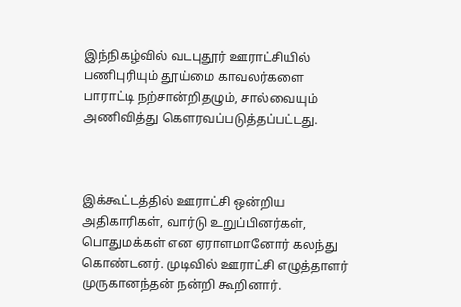இந்நிகழ்வில் வடபுதூர் ஊராட்சியில் பணிபுரியும் தூய்மை காவலர்களை பாராட்டி நற்சான்றிதழும், சால்வையும் அணிவித்து கௌரவப்படுத்தப்பட்டது.



இக்கூட்டத்தில் ஊராட்சி ஒன்றிய அதிகாரிகள், வார்டு உறுப்பினர்கள், பொதுமக்கள் என ஏராளமானோர் கலந்து கொண்டனர். முடிவில் ஊராட்சி எழுத்தாளர் முருகானந்தன் நன்றி கூறினார்.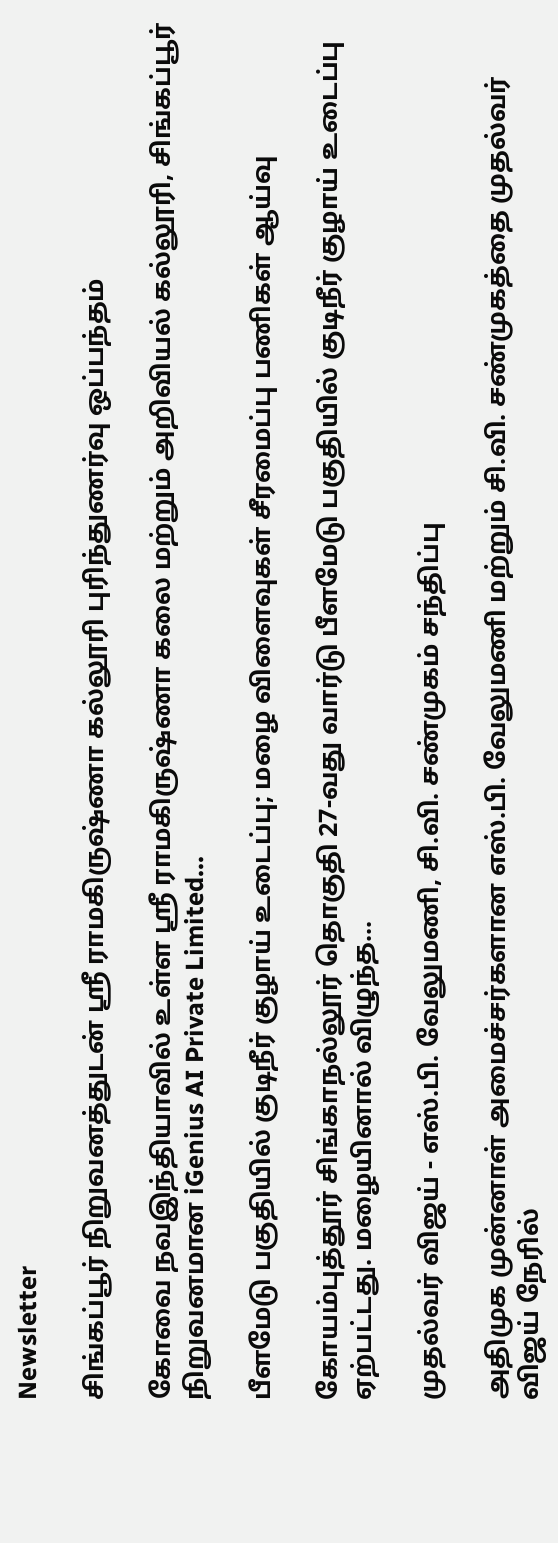Newsletter

சிங்கப்பூர் நிறுவனத்துடன் ஸ்ரீ ராமகிருஷ்ணா கல்லூரி புரிந்துணர்வு ஒப்பந்தம்

கோவை நவஇந்தியாவில் உள்ள ஸ்ரீ ராமகிருஷ்ணா கலை மற்றும் அறிவியல் கல்லூரி, சிங்கப்பூர் நிறுவனமான iGenius AI Private Limited...

பீளமேடு பகுதியில் குடிநீர் குழாய் உடைப்பு; மழை விளைவுகள் சீரமைப்பு பணிகள் ஆய்வு

கோயம்புத்தூர் சிங்காநல்லூர் தொகுதி 27-வது வார்டு பீளமேடு பகுதியில் குடிநீர் குழாய் உடைப்பு ஏற்பட்டது. மழையினால் விழுந்த...

முதல்வர் விஜய் - எஸ்.பி. வேலுமணி, சி.வி. சண்முகம் சந்திப்பு

அதிமுக முன்னாள் அமைச்சர்களான எஸ்.பி. வேலுமணி மற்றும் சி.வி. சண்முகத்தை முதல்வர் விஜய் நேரில்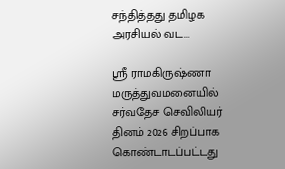சந்தித்தது தமிழக அரசியல் வட...

ஸ்ரீ ராமகிருஷ்ணா மருத்துவமனையில் சர்வதேச செவிலியர் தினம் 2026 சிறப்பாக கொண்டாடப்பட்டது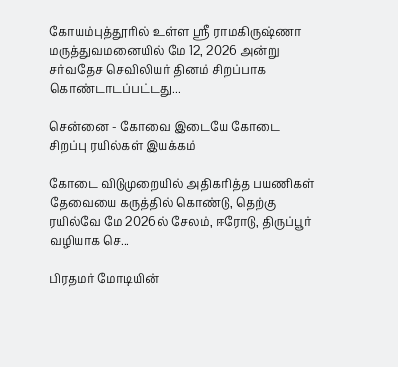கோயம்புத்தூரில் உள்ள ஸ்ரீ ராமகிருஷ்ணா மருத்துவமனையில் மே 12, 2026 அன்று சர்வதேச செவிலியர் தினம் சிறப்பாக கொண்டாடப்பட்டது...

சென்னை - கோவை இடையே கோடை சிறப்பு ரயில்கள் இயக்கம்

கோடை விடுமுறையில் அதிகரித்த பயணிகள் தேவையை கருத்தில் கொண்டு, தெற்கு ரயில்வே மே 2026ல் சேலம், ஈரோடு, திருப்பூர் வழியாக செ...

பிரதமர் மோடியின்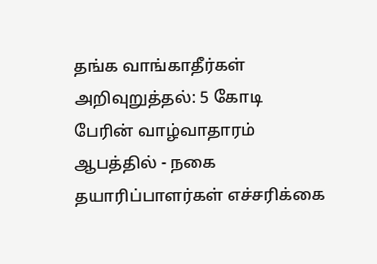தங்க வாங்காதீர்கள் அறிவுறுத்தல்: 5 கோடி பேரின் வாழ்வாதாரம் ஆபத்தில் - நகை தயாரிப்பாளர்கள் எச்சரிக்கை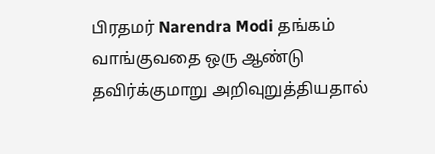பிரதமர் Narendra Modi தங்கம் வாங்குவதை ஒரு ஆண்டு தவிர்க்குமாறு அறிவுறுத்தியதால்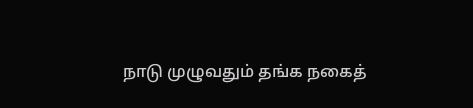நாடு முழுவதும் தங்க நகைத்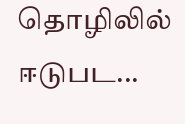தொழிலில் ஈடுபட...